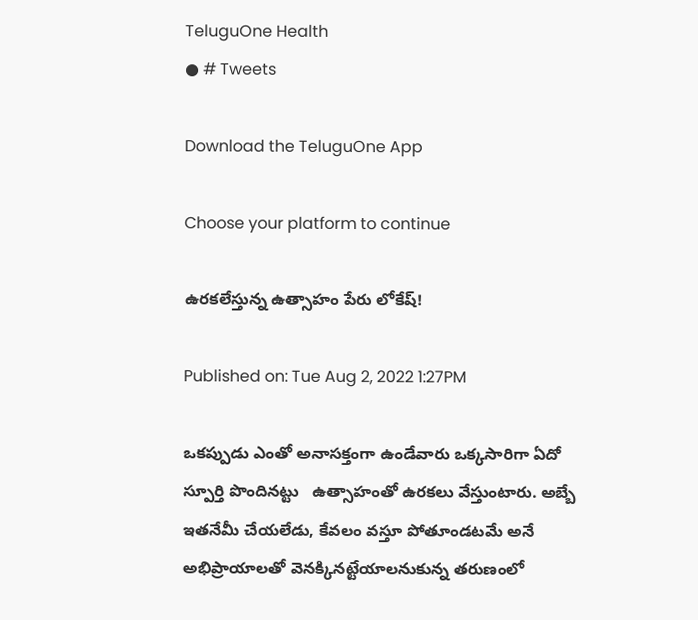TeluguOne Health
● # Tweets

Download the TeluguOne App

Choose your platform to continue

ఉరకలేస్తున్న ఉత్సాహం పేరు లోకేష్!

Published on: Tue Aug 2, 2022 1:27PM

ఒక‌ప్పుడు ఎంతో అనాస‌క్తంగా ఉండేవారు ఒక్క‌సారిగా ఏదో స్పూర్తి పొందిన‌ట్టు   ఉత్సాహంతో ఉర‌క‌లు వేస్తుంటారు. అబ్బే ఇత‌నేమీ చేయ‌లేడు, కేవ‌లం వ‌స్తూ పోతూండ‌ట‌మే అనే అభిప్రాయాల‌తో వెన‌క్కిన‌ట్టేయాల‌నుకున్న త‌రుణంలో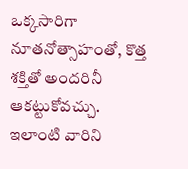ఒక్క‌సారిగా నూత‌నోత్సాహంతో, కొత్త శ‌క్తితో అంద‌రినీ ఆక‌ట్టుకోవ‌చ్చు. ఇలాంటి వారిని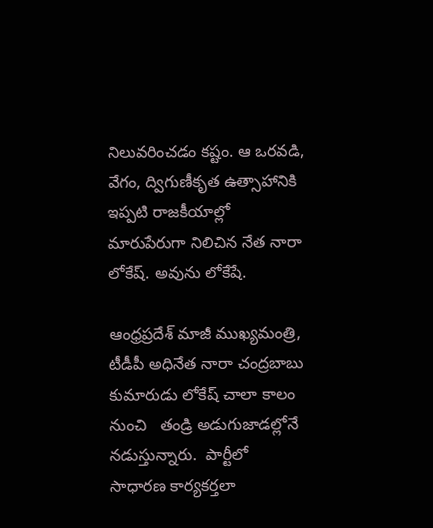నిలువ‌రించ‌డం క‌ష్టం. ఆ ఒర‌వ‌డి, వేగం, ద్విగుణీకృత ఉత్సాహానికి ఇప్ప‌టి రాజ‌కీయాల్లో మారుపేరుగా నిలిచిన నేత నారా లోకేష్‌. అవును లోకేషే.

ఆంధ్ర‌ప్ర‌దేశ్ మాజీ ముఖ్య‌మంత్రి, టీడీపీ అధినేత నారా చంద్ర‌బాబు కుమారుడు లోకేష్ చాలా కాలం నుంచి   తండ్రి అడుగుజాడ‌ల్లోనే న‌డుస్తున్నారు.  పార్టీలో సాధార‌ణ కార్య‌క‌ర్త‌లా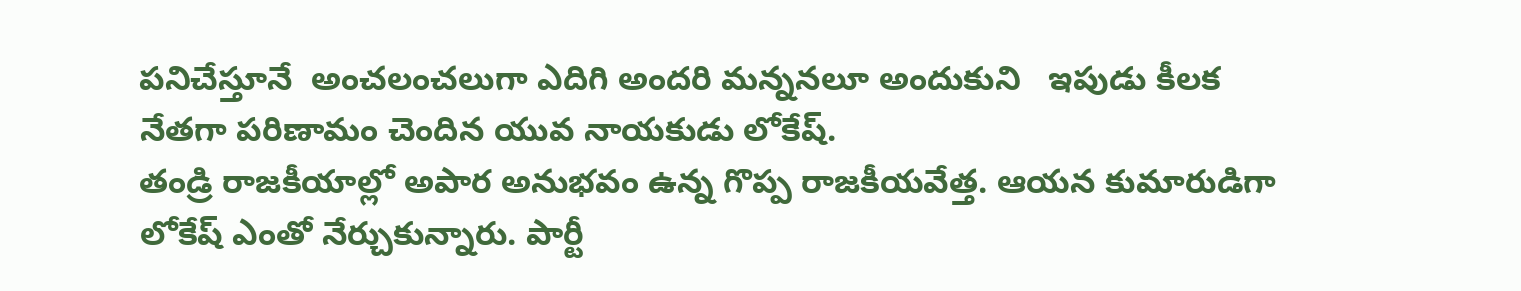ప‌నిచేస్తూనే  అంచలంచలుగా ఎదిగి అంద‌రి మ‌న్న‌న‌లూ అందుకుని   ఇపుడు కీల‌క నేత‌గా ప‌రిణామం చెందిన యువ నాయ‌కుడు లోకేష్‌.
తండ్రి రాజ‌కీయాల్లో అపార అనుభ‌వం ఉన్న గొప్ప రాజ‌కీయ‌వేత్త‌. ఆయ‌న కుమారుడిగా లోకేష్ ఎంతో నేర్చుకున్నారు. పార్టీ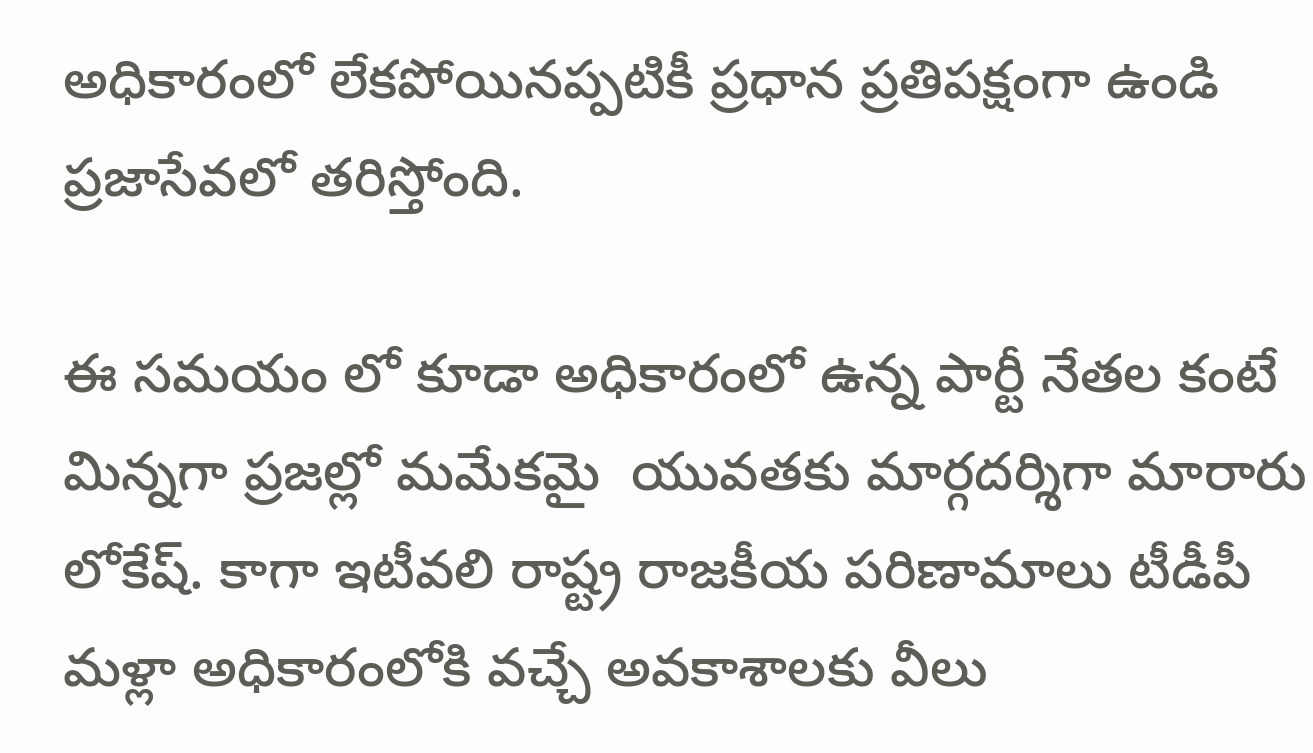అధికారంలో లేక‌పోయిన‌ప్ప‌టికీ ప్ర‌ధాన ప్ర‌తిప‌క్షంగా ఉండి ప్ర‌జాసేవ‌లో త‌రిస్తోంది.

ఈ స‌మ‌యం లో కూడా అధికారంలో ఉన్న పార్టీ నేత‌ల కంటే మిన్నగా ప్ర‌జ‌ల్లో మ‌మేక‌మై  యువ‌త‌కు మార్గ‌ద‌ర్శిగా మారారు లోకేష్‌. కాగా ఇటీవ‌లి రాష్ట్ర రాజ‌కీయ ప‌రిణామాలు టీడీపీ మ‌ళ్లా అధికారంలోకి వ‌చ్చే అవ‌కాశాల‌కు వీలు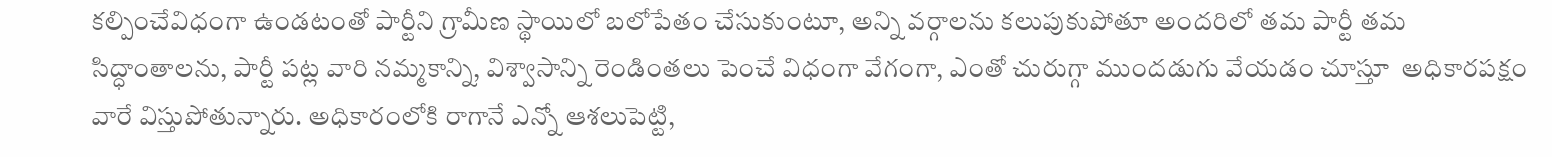క‌ల్పించేవిధంగా ఉండటంతో పార్టీని గ్రామీణ స్థాయిలో బ‌లోపేతం చేసుకుంటూ, అన్ని వ‌ర్గాల‌ను క‌లుపుకుపోతూ అంద‌రిలో త‌మ పార్టీ త‌మ సిద్ధాంతాల‌ను, పార్టీ ప‌ట్ల వారి న‌మ్మ‌కాన్ని, విశ్వాసాన్ని రెండింత‌లు పెంచే విధంగా వేగంగా, ఎంతో చురుగ్గా ముంద‌డుగు వేయ‌డం చూస్తూ  అధికార‌ప‌క్షం వారే విస్తుపోతున్నారు. అధికారంలోకి రాగానే ఎన్నో ఆశ‌లుపెట్టి,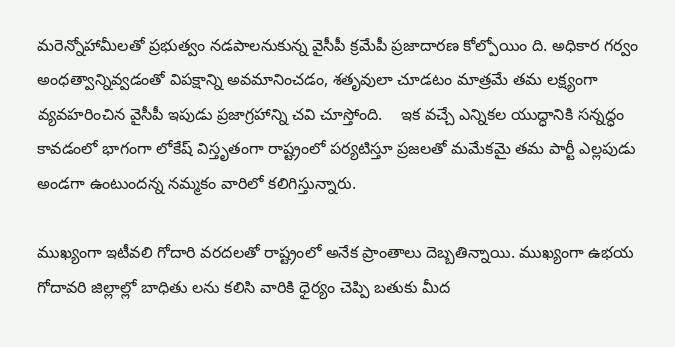మ‌రెన్నోహామీల‌తో ప్ర‌భుత్వం న‌డ‌పాల‌నుకున్న వైసీపీ క్ర‌మేపీ ప్ర‌జాదార‌ణ కోల్పోయిం ది. అధికార గ‌ర్వం అంధ‌త్వాన్నివ్వ‌డంతో విప‌క్షాన్ని అవ‌మానించ‌డం, శ‌తృవులా చూడ‌టం మాత్ర‌మే త‌మ ల‌క్ష్యంగా వ్య‌వ‌హరించిన వైసీపీ ఇపుడు ప్రజాగ్రహాన్ని చవి చూస్తోంది.    ఇక వచ్చే ఎన్నికల యుద్ధానికి స‌న్న‌ద్ధం కావ‌డంలో భాగంగా లోకేష్ విస్తృతంగా రాష్ట్రంలో ప‌ర్య‌టిస్తూ ప్ర‌జ‌ల‌తో మ‌మేక‌మై త‌మ పార్టీ ఎల్ల‌పుడు అండగా ఉంటుంద‌న్న న‌మ్మ‌కం వారిలో క‌లిగిస్తున్నారు.

ముఖ్యంగా ఇటీవ‌లి గోదారి వ‌ర‌ద‌లతో రాష్ట్రంలో అనేక ప్రాంతాలు దెబ్బ‌తిన్నాయి. ముఖ్యంగా ఉభ‌య గోదావ‌రి జిల్లాల్లో బాధితు ల‌ను క‌లిసి వారికి ధైర్యం చెప్పి బ‌తుకు మీద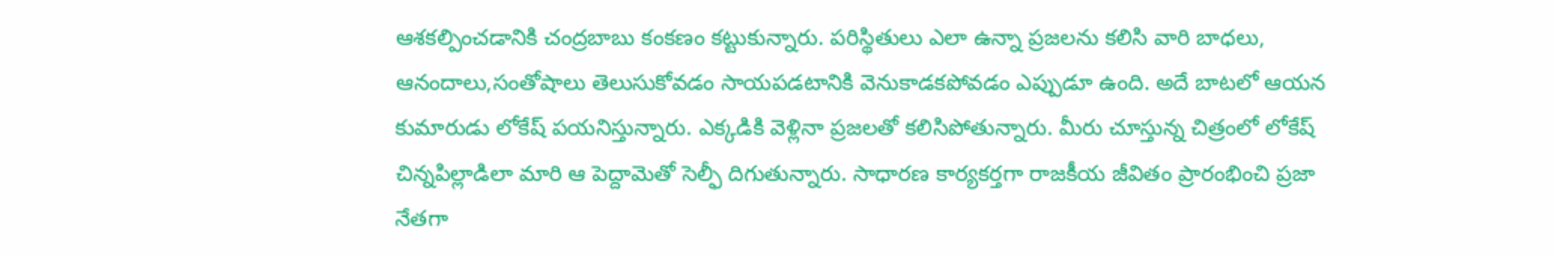ఆశ‌క‌ల్పించ‌డానికి చంద్ర‌బాబు కంక‌ణం క‌ట్టుకున్నారు. ప‌రిస్థితులు ఎలా ఉన్నా ప్ర‌జ‌ల‌ను క‌లిసి వారి బాధ‌లు, ఆనందాలు,సంతోషాలు తెలుసుకోవ‌డం సాయ‌ప‌డ‌టానికి వెనుకాడ‌క‌పోవ‌డం ఎప్పుడూ ఉంది. అదే బాట‌లో ఆయ‌న కుమారుడు లోకేష్ ప‌య‌నిస్తున్నారు. ఎక్క‌డికి వెళ్లినా ప్ర‌జ‌లతో క‌లిసిపోతున్నారు. మీరు చూస్తున్న చిత్రంలో లోకేష్ చిన్న‌పిల్లాడిలా మారి ఆ పెద్దామెతో సెల్ఫీ దిగుతున్నారు. సాధారణ కార్యకర్తగా రాజకీయ జీవితం ప్రారంభించి ప్రజా నేతగా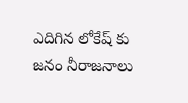ఎదిగిన లోకేష్ కు జనం నీరాజనాలు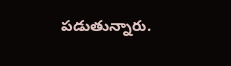పడుతున్నారు.